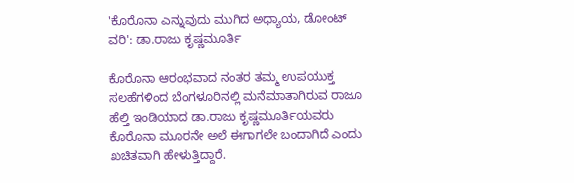'ಕೊರೊನಾ ಎನ್ನುವುದು ಮುಗಿದ ಅಧ್ಯಾಯ, ಡೋಂಟ್ ವರಿ': ಡಾ.ರಾಜು ಕೃಷ್ಣಮೂರ್ತಿ

ಕೊರೊನಾ ಆರಂಭವಾದ ನಂತರ ತಮ್ಮ ಉಪಯುಕ್ತ ಸಲಹೆಗಳಿಂದ ಬೆಂಗಳೂರಿನಲ್ಲಿ ಮನೆಮಾತಾಗಿರುವ ರಾಜೂ ಹೆಲ್ತಿ ಇಂಡಿಯಾದ ಡಾ.ರಾಜು ಕೃಷ್ಣಮೂರ್ತಿಯವರು ಕೊರೊನಾ ಮೂರನೇ ಅಲೆ ಈಗಾಗಲೇ ಬಂದಾಗಿದೆ ಎಂದು ಖಚಿತವಾಗಿ ಹೇಳುತ್ತಿದ್ದಾರೆ.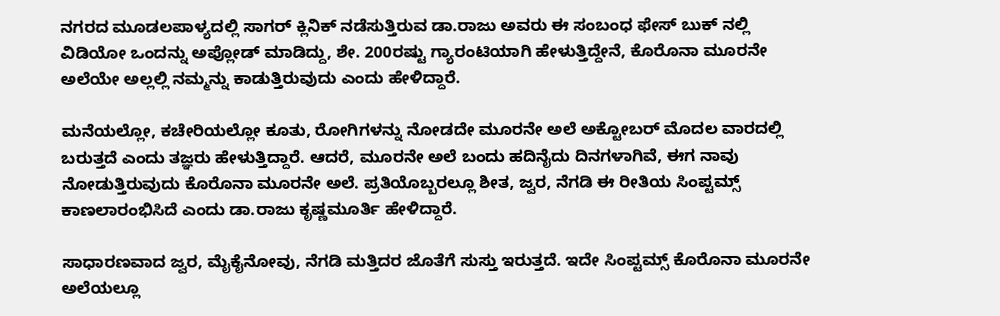ನಗರದ ಮೂಡಲಪಾಳ್ಯದಲ್ಲಿ ಸಾಗರ್ ಕ್ಲಿನಿಕ್ ನಡೆಸುತ್ತಿರುವ ಡಾ.ರಾಜು ಅವರು ಈ ಸಂಬಂಧ ಫೇಸ್ ಬುಕ್ ನಲ್ಲಿ ವಿಡಿಯೋ ಒಂದನ್ನು ಅಪ್ಲೋಡ್ ಮಾಡಿದ್ದು, ಶೇ. 200ರಷ್ಟು ಗ್ಯಾರಂಟಿಯಾಗಿ ಹೇಳುತ್ತಿದ್ದೇನೆ, ಕೊರೊನಾ ಮೂರನೇ ಅಲೆಯೇ ಅಲ್ಲಲ್ಲಿ ನಮ್ಮನ್ನು ಕಾಡುತ್ತಿರುವುದು ಎಂದು ಹೇಳಿದ್ದಾರೆ.

ಮನೆಯಲ್ಲೋ, ಕಚೇರಿಯಲ್ಲೋ ಕೂತು, ರೋಗಿಗಳನ್ನು ನೋಡದೇ ಮೂರನೇ ಅಲೆ ಅಕ್ಟೋಬರ್ ಮೊದಲ ವಾರದಲ್ಲಿ ಬರುತ್ತದೆ ಎಂದು ತಜ್ಞರು ಹೇಳುತ್ತಿದ್ದಾರೆ. ಆದರೆ, ಮೂರನೇ ಅಲೆ ಬಂದು ಹದಿನೈದು ದಿನಗಳಾಗಿವೆ, ಈಗ ನಾವು ನೋಡುತ್ತಿರುವುದು ಕೊರೊನಾ ಮೂರನೇ ಅಲೆ. ಪ್ರತಿಯೊಬ್ಬರಲ್ಲೂ ಶೀತ, ಜ್ವರ, ನೆಗಡಿ ಈ ರೀತಿಯ ಸಿಂಪ್ಟಮ್ಸ್ ಕಾಣಲಾರಂಭಿಸಿದೆ ಎಂದು ಡಾ.ರಾಜು ಕೃಷ್ಣಮೂರ್ತಿ ಹೇಳಿದ್ದಾರೆ.

ಸಾಧಾರಣವಾದ ಜ್ವರ, ಮೈಕೈನೋವು, ನೆಗಡಿ ಮತ್ತಿದರ ಜೊತೆಗೆ ಸುಸ್ತು ಇರುತ್ತದೆ. ಇದೇ ಸಿಂಪ್ಟಮ್ಸ್ ಕೊರೊನಾ ಮೂರನೇ ಅಲೆಯಲ್ಲೂ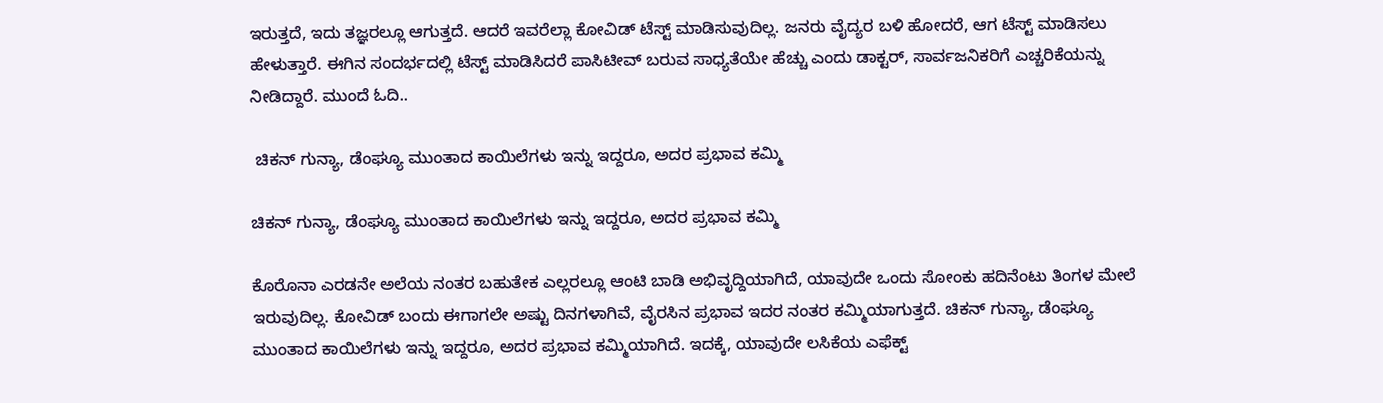ಇರುತ್ತದೆ, ಇದು ತಜ್ಞರಲ್ಲೂ ಆಗುತ್ತದೆ. ಆದರೆ ಇವರೆಲ್ಲಾ ಕೋವಿಡ್ ಟೆಸ್ಟ್ ಮಾಡಿಸುವುದಿಲ್ಲ. ಜನರು ವೈದ್ಯರ ಬಳಿ ಹೋದರೆ, ಆಗ ಟೆಸ್ಟ್ ಮಾಡಿಸಲು ಹೇಳುತ್ತಾರೆ. ಈಗಿನ ಸಂದರ್ಭದಲ್ಲಿ ಟೆಸ್ಟ್ ಮಾಡಿಸಿದರೆ ಪಾಸಿಟೀವ್ ಬರುವ ಸಾಧ್ಯತೆಯೇ ಹೆಚ್ಚು ಎಂದು ಡಾಕ್ಟರ್, ಸಾರ್ವಜನಿಕರಿಗೆ ಎಚ್ಚರಿಕೆಯನ್ನು ನೀಡಿದ್ದಾರೆ. ಮುಂದೆ ಓದಿ..

 ಚಿಕನ್ ಗುನ್ಯಾ, ಡೆಂಘ್ಯೂ ಮುಂತಾದ ಕಾಯಿಲೆಗಳು ಇನ್ನು ಇದ್ದರೂ, ಅದರ ಪ್ರಭಾವ ಕಮ್ಮಿ

ಚಿಕನ್ ಗುನ್ಯಾ, ಡೆಂಘ್ಯೂ ಮುಂತಾದ ಕಾಯಿಲೆಗಳು ಇನ್ನು ಇದ್ದರೂ, ಅದರ ಪ್ರಭಾವ ಕಮ್ಮಿ

ಕೊರೊನಾ ಎರಡನೇ ಅಲೆಯ ನಂತರ ಬಹುತೇಕ ಎಲ್ಲರಲ್ಲೂ ಆಂಟಿ ಬಾಡಿ ಅಭಿವೃದ್ದಿಯಾಗಿದೆ, ಯಾವುದೇ ಒಂದು ಸೋಂಕು ಹದಿನೆಂಟು ತಿಂಗಳ ಮೇಲೆ ಇರುವುದಿಲ್ಲ. ಕೋವಿಡ್ ಬಂದು ಈಗಾಗಲೇ ಅಷ್ಟು ದಿನಗಳಾಗಿವೆ, ವೈರಸಿನ ಪ್ರಭಾವ ಇದರ ನಂತರ ಕಮ್ಮಿಯಾಗುತ್ತದೆ. ಚಿಕನ್ ಗುನ್ಯಾ, ಡೆಂಘ್ಯೂ ಮುಂತಾದ ಕಾಯಿಲೆಗಳು ಇನ್ನು ಇದ್ದರೂ, ಅದರ ಪ್ರಭಾವ ಕಮ್ಮಿಯಾಗಿದೆ. ಇದಕ್ಕೆ, ಯಾವುದೇ ಲಸಿಕೆಯ ಎಫೆಕ್ಟ್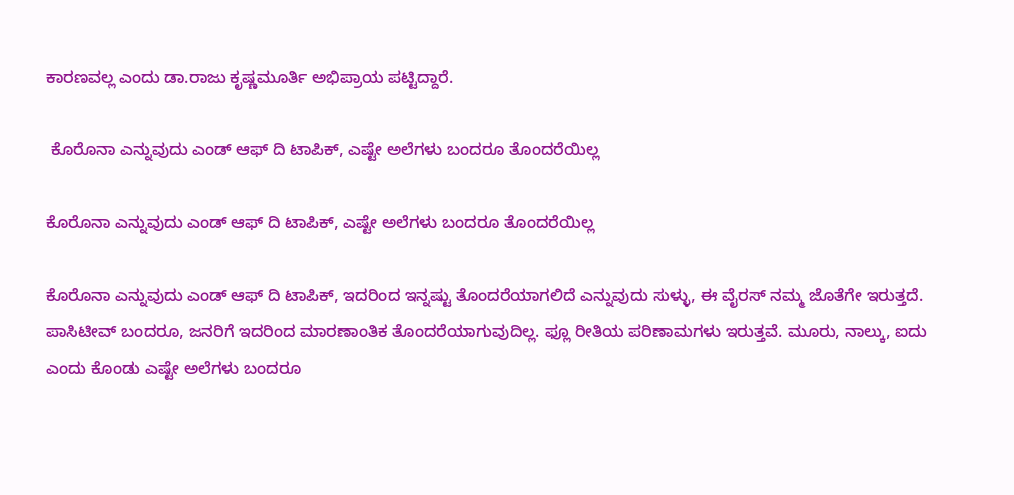ಕಾರಣವಲ್ಲ ಎಂದು ಡಾ.ರಾಜು ಕೃಷ್ಣಮೂರ್ತಿ ಅಭಿಪ್ರಾಯ ಪಟ್ಟಿದ್ದಾರೆ.

 ಕೊರೊನಾ ಎನ್ನುವುದು ಎಂಡ್ ಆಫ್ ದಿ ಟಾಪಿಕ್, ಎಷ್ಟೇ ಅಲೆಗಳು ಬಂದರೂ ತೊಂದರೆಯಿಲ್ಲ

ಕೊರೊನಾ ಎನ್ನುವುದು ಎಂಡ್ ಆಫ್ ದಿ ಟಾಪಿಕ್, ಎಷ್ಟೇ ಅಲೆಗಳು ಬಂದರೂ ತೊಂದರೆಯಿಲ್ಲ

ಕೊರೊನಾ ಎನ್ನುವುದು ಎಂಡ್ ಆಫ್ ದಿ ಟಾಪಿಕ್, ಇದರಿಂದ ಇನ್ನಷ್ಟು ತೊಂದರೆಯಾಗಲಿದೆ ಎನ್ನುವುದು ಸುಳ್ಳು, ಈ ವೈರಸ್ ನಮ್ಮ ಜೊತೆಗೇ ಇರುತ್ತದೆ. ಪಾಸಿಟೀವ್ ಬಂದರೂ, ಜನರಿಗೆ ಇದರಿಂದ ಮಾರಣಾಂತಿಕ ತೊಂದರೆಯಾಗುವುದಿಲ್ಲ. ಫ್ಲೂ ರೀತಿಯ ಪರಿಣಾಮಗಳು ಇರುತ್ತವೆ. ಮೂರು, ನಾಲ್ಕು, ಐದು ಎಂದು ಕೊಂಡು ಎಷ್ಟೇ ಅಲೆಗಳು ಬಂದರೂ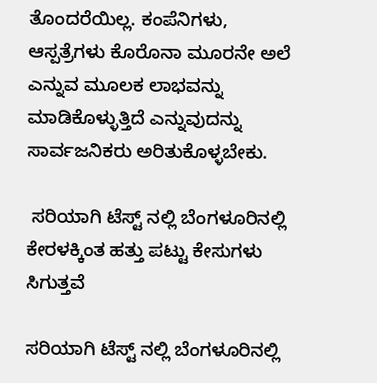ತೊಂದರೆಯಿಲ್ಲ. ಕಂಪೆನಿಗಳು, ಆಸ್ಪತ್ರೆಗಳು ಕೊರೊನಾ ಮೂರನೇ ಅಲೆ ಎನ್ನುವ ಮೂಲಕ ಲಾಭವನ್ನು ಮಾಡಿಕೊಳ್ಳುತ್ತಿದೆ ಎನ್ನುವುದನ್ನು ಸಾರ್ವಜನಿಕರು ಅರಿತುಕೊಳ್ಳಬೇಕು.

 ಸರಿಯಾಗಿ ಟೆಸ್ಟ್ ನಲ್ಲಿ ಬೆಂಗಳೂರಿನಲ್ಲಿ ಕೇರಳಕ್ಕಿಂತ ಹತ್ತು ಪಟ್ಟು ಕೇಸುಗಳು ಸಿಗುತ್ತವೆ

ಸರಿಯಾಗಿ ಟೆಸ್ಟ್ ನಲ್ಲಿ ಬೆಂಗಳೂರಿನಲ್ಲಿ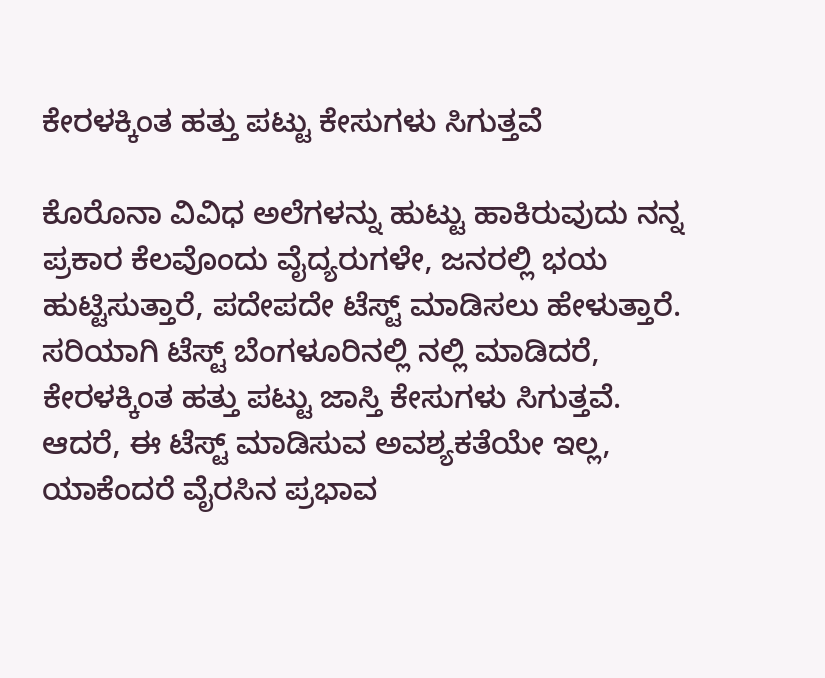ಕೇರಳಕ್ಕಿಂತ ಹತ್ತು ಪಟ್ಟು ಕೇಸುಗಳು ಸಿಗುತ್ತವೆ

ಕೊರೊನಾ ವಿವಿಧ ಅಲೆಗಳನ್ನು ಹುಟ್ಟು ಹಾಕಿರುವುದು ನನ್ನ ಪ್ರಕಾರ ಕೆಲವೊಂದು ವೈದ್ಯರುಗಳೇ, ಜನರಲ್ಲಿ ಭಯ ಹುಟ್ಟಿಸುತ್ತಾರೆ, ಪದೇಪದೇ ಟೆಸ್ಟ್ ಮಾಡಿಸಲು ಹೇಳುತ್ತಾರೆ. ಸರಿಯಾಗಿ ಟೆಸ್ಟ್ ಬೆಂಗಳೂರಿನಲ್ಲಿ ನಲ್ಲಿ ಮಾಡಿದರೆ, ಕೇರಳಕ್ಕಿಂತ ಹತ್ತು ಪಟ್ಟು ಜಾಸ್ತಿ ಕೇಸುಗಳು ಸಿಗುತ್ತವೆ. ಆದರೆ, ಈ ಟೆಸ್ಟ್ ಮಾಡಿಸುವ ಅವಶ್ಯಕತೆಯೇ ಇಲ್ಲ, ಯಾಕೆಂದರೆ ವೈರಸಿನ ಪ್ರಭಾವ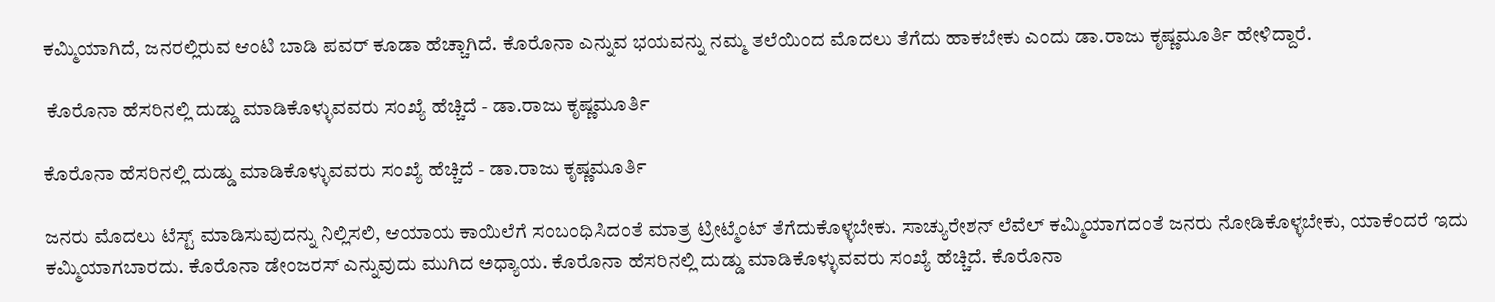ಕಮ್ಮಿಯಾಗಿದೆ, ಜನರಲ್ಲಿರುವ ಆಂಟಿ ಬಾಡಿ ಪವರ್ ಕೂಡಾ ಹೆಚ್ಚಾಗಿದೆ. ಕೊರೊನಾ ಎನ್ನುವ ಭಯವನ್ನು ನಮ್ಮ ತಲೆಯಿಂದ ಮೊದಲು ತೆಗೆದು ಹಾಕಬೇಕು ಎಂದು ಡಾ.ರಾಜು ಕೃಷ್ಣಮೂರ್ತಿ ಹೇಳಿದ್ದಾರೆ.

 ಕೊರೊನಾ ಹೆಸರಿನಲ್ಲಿ ದುಡ್ಡು ಮಾಡಿಕೊಳ್ಳುವವರು ಸಂಖ್ಯೆ ಹೆಚ್ಚಿದೆ - ಡಾ.ರಾಜು ಕೃಷ್ಣಮೂರ್ತಿ

ಕೊರೊನಾ ಹೆಸರಿನಲ್ಲಿ ದುಡ್ಡು ಮಾಡಿಕೊಳ್ಳುವವರು ಸಂಖ್ಯೆ ಹೆಚ್ಚಿದೆ - ಡಾ.ರಾಜು ಕೃಷ್ಣಮೂರ್ತಿ

ಜನರು ಮೊದಲು ಟೆಸ್ಟ್ ಮಾಡಿಸುವುದನ್ನು ನಿಲ್ಲಿಸಲಿ, ಆಯಾಯ ಕಾಯಿಲೆಗೆ ಸಂಬಂಧಿಸಿದಂತೆ ಮಾತ್ರ ಟ್ರೀಟ್ಮೆಂಟ್ ತೆಗೆದುಕೊಳ್ಳಬೇಕು. ಸಾಚ್ಯುರೇಶನ್ ಲೆವೆಲ್ ಕಮ್ಮಿಯಾಗದಂತೆ ಜನರು ನೋಡಿಕೊಳ್ಳಬೇಕು, ಯಾಕೆಂದರೆ ಇದು ಕಮ್ಮಿಯಾಗಬಾರದು. ಕೊರೊನಾ ಡೇಂಜರಸ್ ಎನ್ನುವುದು ಮುಗಿದ ಅಧ್ಯಾಯ. ಕೊರೊನಾ ಹೆಸರಿನಲ್ಲಿ ದುಡ್ಡು ಮಾಡಿಕೊಳ್ಳುವವರು ಸಂಖ್ಯೆ ಹೆಚ್ಚಿದೆ. ಕೊರೊನಾ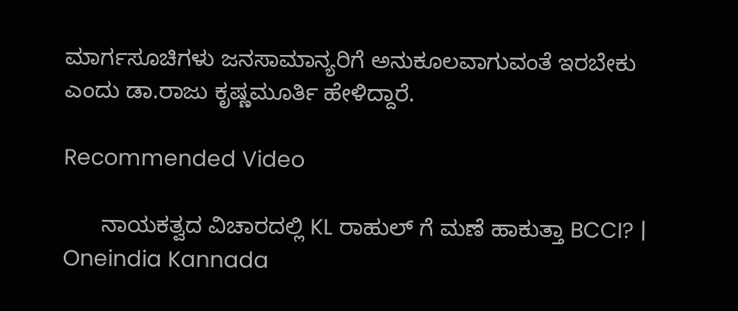ಮಾರ್ಗಸೂಚಿಗಳು ಜನಸಾಮಾನ್ಯರಿಗೆ ಅನುಕೂಲವಾಗುವಂತೆ ಇರಬೇಕು ಎಂದು ಡಾ.ರಾಜು ಕೃಷ್ಣಮೂರ್ತಿ ಹೇಳಿದ್ದಾರೆ.

Recommended Video

      ನಾಯಕತ್ವದ ವಿಚಾರದಲ್ಲಿ KL ರಾಹುಲ್ ಗೆ ಮಣೆ ಹಾಕುತ್ತಾ BCCI? | Oneindia Kannada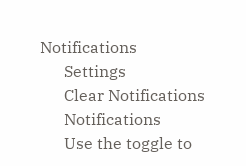Notifications
      Settings
      Clear Notifications
      Notifications
      Use the toggle to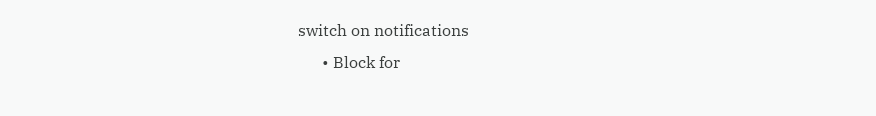switch on notifications
      • Block for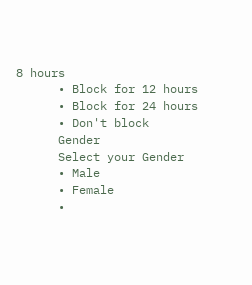8 hours
      • Block for 12 hours
      • Block for 24 hours
      • Don't block
      Gender
      Select your Gender
      • Male
      • Female
      •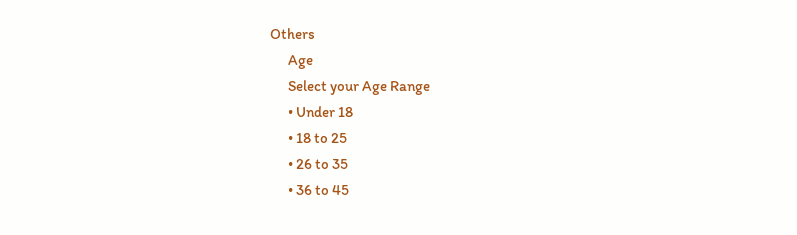Others
      Age
      Select your Age Range
      • Under 18
      • 18 to 25
      • 26 to 35
      • 36 to 45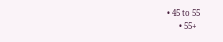• 45 to 55
      • 55+